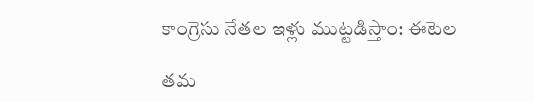కాంగ్రెసు నేతల ఇళ్లు ముట్టడిస్తాం: ఈటెల

తమ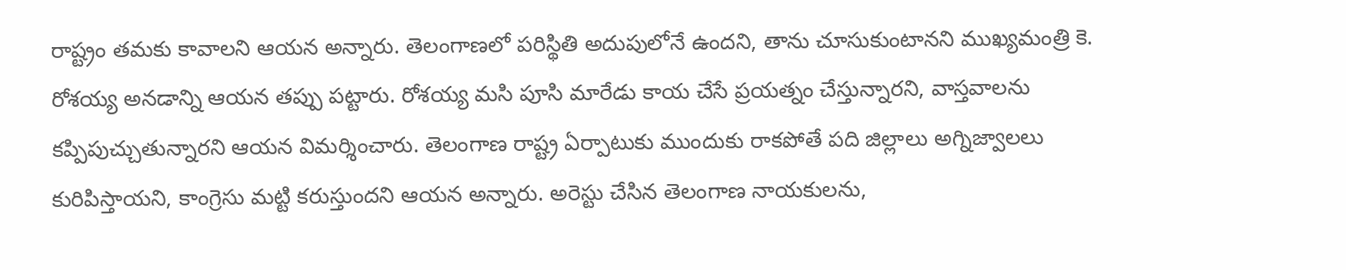రాష్ట్రం తమకు కావాలని ఆయన అన్నారు. తెలంగాణలో పరిస్థితి అదుపులోనే ఉందని, తాను చూసుకుంటానని ముఖ్యమంత్రి కె. రోశయ్య అనడాన్ని ఆయన తప్పు పట్టారు. రోశయ్య మసి పూసి మారేడు కాయ చేసే ప్రయత్నం చేస్తున్నారని, వాస్తవాలను కప్పిపుచ్చుతున్నారని ఆయన విమర్శించారు. తెలంగాణ రాష్ట్ర ఏర్పాటుకు ముందుకు రాకపోతే పది జిల్లాలు అగ్నిజ్వాలలు కురిపిస్తాయని, కాంగ్రెసు మట్టి కరుస్తుందని ఆయన అన్నారు. అరెస్టు చేసిన తెలంగాణ నాయకులను,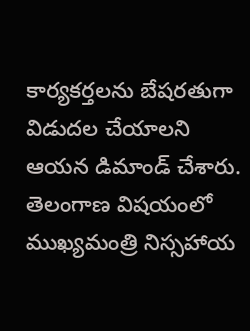కార్యకర్తలను బేషరతుగా విడుదల చేయాలని ఆయన డిమాండ్ చేశారు. తెలంగాణ విషయంలో ముఖ్యమంత్రి నిస్సహాయ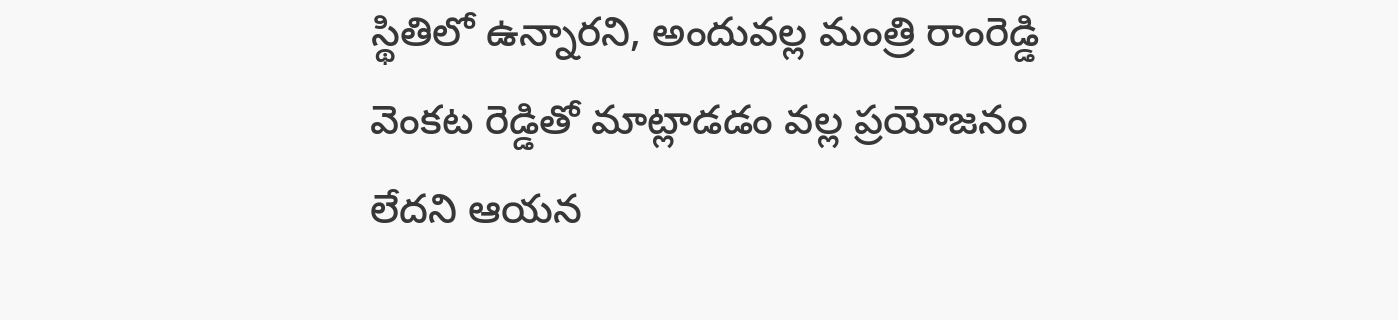స్థితిలో ఉన్నారని, అందువల్ల మంత్రి రాంరెడ్డి వెంకట రెడ్డితో మాట్లాడడం వల్ల ప్రయోజనం లేదని ఆయన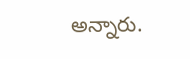అన్నారు.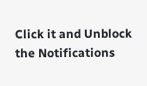Click it and Unblock the Notifications